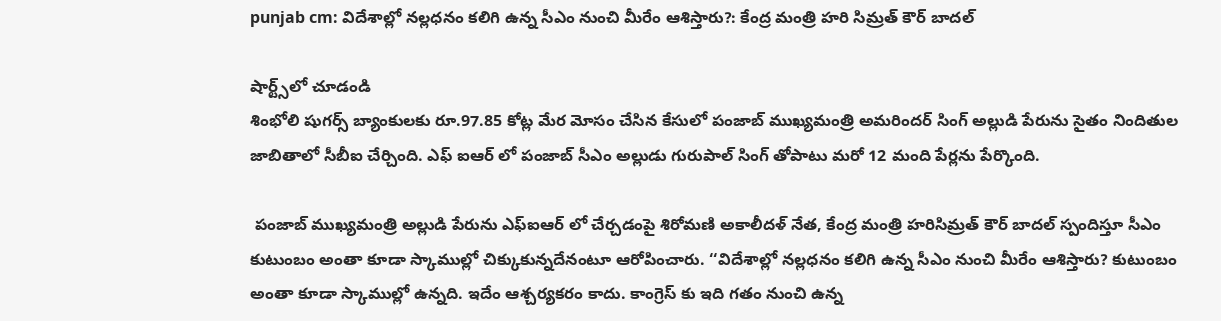punjab cm: విదేశాల్లో నల్లధనం కలిగి ఉన్న సీఎం నుంచి మీరేం ఆశిస్తారు?: కేంద్ర మంత్రి హరి సిమ్రత్ కౌర్ బాదల్

షార్ట్స్‌లో చూడండి
శింభోలి షుగర్స్ బ్యాంకులకు రూ.97.85 కోట్ల మేర మోసం చేసిన కేసులో పంజాబ్ ముఖ్యమంత్రి అమరిందర్ సింగ్ అల్లుడి పేరును సైతం నిందితుల జాబితాలో సీబీఐ చేర్చింది. ఎఫ్ ఐఆర్ లో పంజాబ్ సీఎం అల్లుడు గురుపాల్ సింగ్ తోపాటు మరో 12 మంది పేర్లను పేర్కొంది.

 పంజాబ్ ముఖ్యమంత్రి అల్లుడి పేరును ఎఫ్ఐఆర్ లో చేర్చడంపై శిరోమణి అకాలీదళ్ నేత, కేంద్ర మంత్రి హరిసిమ్రత్ కౌర్ బాదల్ స్పందిస్తూ సీఎం కుటుంబం అంతా కూడా స్కాముల్లో చిక్కుకున్నదేనంటూ ఆరోపించారు. ‘‘విదేశాల్లో నల్లధనం కలిగి ఉన్న సీఎం నుంచి మీరేం ఆశిస్తారు? కుటుంబం అంతా కూడా స్కాముల్లో ఉన్నది. ఇదేం ఆశ్చర్యకరం కాదు. కాంగ్రెస్ కు ఇది గతం నుంచి ఉన్న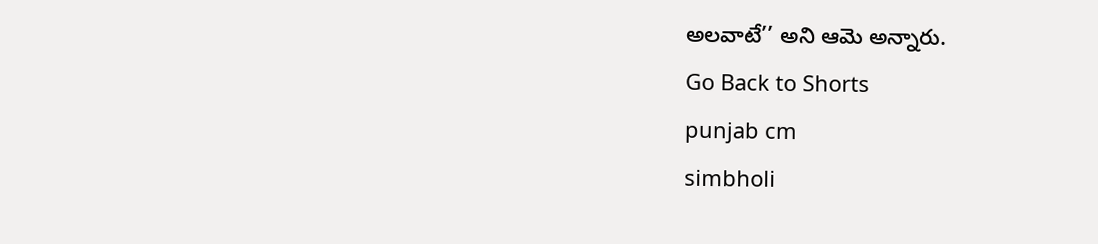అలవాటే’’ అని ఆమె అన్నారు.
Go Back to Shorts
punjab cm
simbholi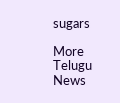sugars

More Telugu News